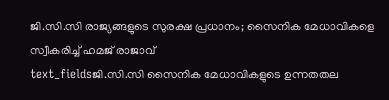ജി.സി.സി രാജ്യങ്ങളുടെ സുരക്ഷ പ്രധാനം; സൈനിക മേധാവികളെ സ്വീകരിച്ച് ഹമജ് രാജാവ്
text_fieldsജി.സി.സി സൈനിക മേധാവികളുടെ ഉന്നതതല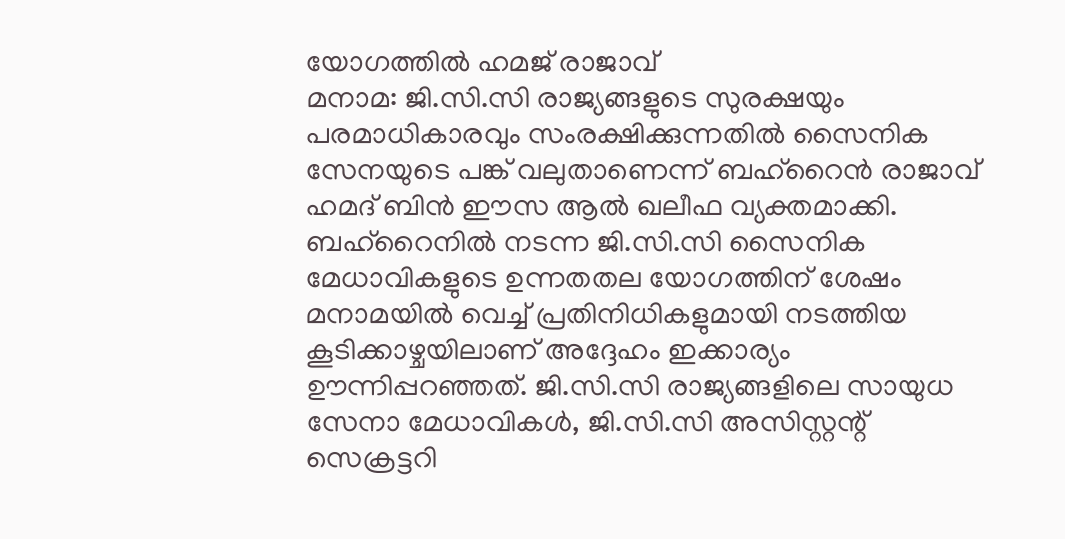യോഗത്തിൽ ഹമജ് രാജാവ്
മനാമ: ജി.സി.സി രാജ്യങ്ങളുടെ സുരക്ഷയും പരമാധികാരവും സംരക്ഷിക്കുന്നതിൽ സൈനിക സേനയുടെ പങ്ക് വലുതാണെന്ന് ബഹ്റൈൻ രാജാവ് ഹമദ് ബിൻ ഈസ ആൽ ഖലീഫ വ്യക്തമാക്കി. ബഹ്റൈനിൽ നടന്ന ജി.സി.സി സൈനിക മേധാവികളുടെ ഉന്നതതല യോഗത്തിന് ശേഷം മനാമയിൽ വെച്ച് പ്രതിനിധികളുമായി നടത്തിയ കൂടിക്കാഴ്ചയിലാണ് അദ്ദേഹം ഇക്കാര്യം ഊന്നിപ്പറഞ്ഞത്. ജി.സി.സി രാജ്യങ്ങളിലെ സായുധ സേനാ മേധാവികൾ, ജി.സി.സി അസിസ്റ്റന്റ് സെക്രട്ടറി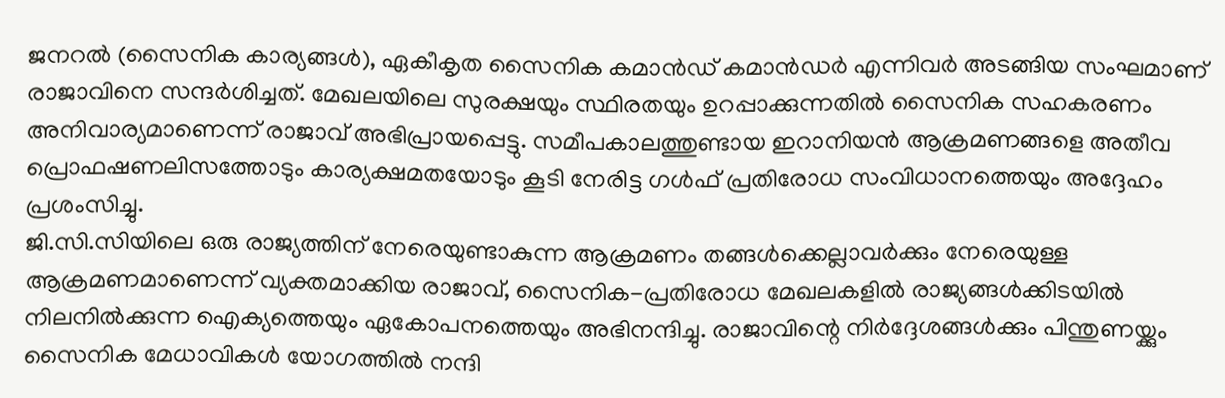ജനറൽ (സൈനിക കാര്യങ്ങൾ), ഏകീകൃത സൈനിക കമാൻഡ് കമാൻഡർ എന്നിവർ അടങ്ങിയ സംഘമാണ് രാജാവിനെ സന്ദർശിച്ചത്. മേഖലയിലെ സുരക്ഷയും സ്ഥിരതയും ഉറപ്പാക്കുന്നതിൽ സൈനിക സഹകരണം അനിവാര്യമാണെന്ന് രാജാവ് അഭിപ്രായപ്പെട്ടു. സമീപകാലത്തുണ്ടായ ഇറാനിയൻ ആക്രമണങ്ങളെ അതീവ പ്രൊഫഷണലിസത്തോടും കാര്യക്ഷമതയോടും കൂടി നേരിട്ട ഗൾഫ് പ്രതിരോധ സംവിധാനത്തെയും അദ്ദേഹം പ്രശംസിച്ചു.
ജി.സി.സിയിലെ ഒരു രാജ്യത്തിന് നേരെയുണ്ടാകുന്ന ആക്രമണം തങ്ങൾക്കെല്ലാവർക്കും നേരെയുള്ള ആക്രമണമാണെന്ന് വ്യക്തമാക്കിയ രാജാവ്, സൈനിക-പ്രതിരോധ മേഖലകളിൽ രാജ്യങ്ങൾക്കിടയിൽ നിലനിൽക്കുന്ന ഐക്യത്തെയും ഏകോപനത്തെയും അഭിനന്ദിച്ചു. രാജാവിന്റെ നിർദ്ദേശങ്ങൾക്കും പിന്തുണയ്ക്കും സൈനിക മേധാവികൾ യോഗത്തിൽ നന്ദി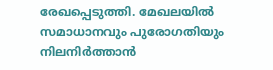രേഖപ്പെടുത്തി. മേഖലയിൽ സമാധാനവും പുരോഗതിയും നിലനിർത്താൻ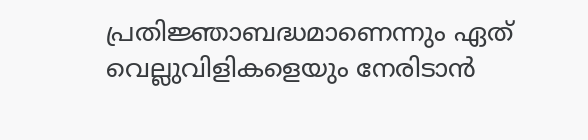പ്രതിജ്ഞാബദ്ധമാണെന്നും ഏത് വെല്ലുവിളികളെയും നേരിടാൻ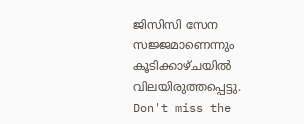ജിസിസി സേന സജ്ജമാണെന്നും കൂടിക്കാഴ്ചയിൽ വിലയിരുത്തപ്പെട്ടു.
Don't miss the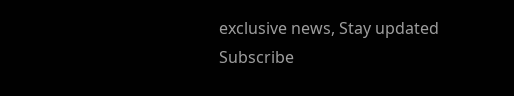exclusive news, Stay updated
Subscribe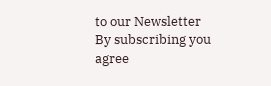to our Newsletter
By subscribing you agree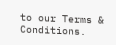to our Terms & Conditions.